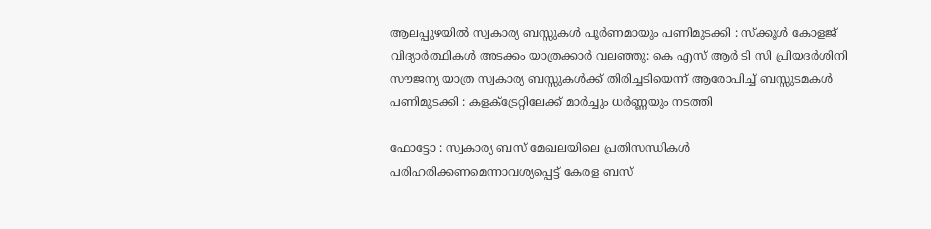ആലപ്പുഴയിൽ സ്വകാര്യ ബസ്സുകൾ പൂർണമായും പണിമുടക്കി : സ്ക്കൂൾ കോളജ് വിദ്യാർത്ഥികൾ അടക്കം യാത്രക്കാർ വലഞ്ഞു: കെ എസ് ആർ ടി സി പ്രിയദർശിനി സൗജന്യ യാത്ര സ്വകാര്യ ബസ്സുകൾക്ക് തിരിച്ചടിയെന്ന് ആരോപിച്ച് ബസ്സുടമകൾ പണിമുടക്കി : കളക്ട്രേറ്റിലേക്ക് മാർച്ചും ധർണ്ണയും നടത്തി

ഫോട്ടോ : സ്വകാര്യ ബസ് മേഖലയിലെ പ്രതിസന്ധികൾ പരിഹരിക്കണമെന്നാവശ്യപ്പെട്ട് കേരള ബസ്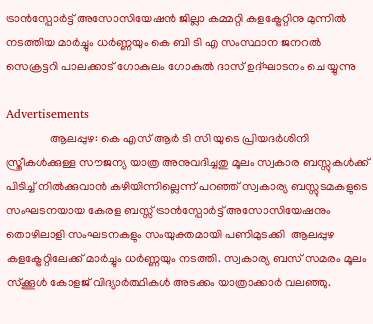ട്രാൻസ്പോർട്ട് അസോസിയേഷൻ ജില്ലാ കമ്മറ്റി കളക്ട്രേറ്റിനു മുന്നിൽ നടത്തിയ മാർച്ചും ധർണ്ണയും കെ ബി ടി എ സംസ്ഥാന ജനറൽ സെക്രട്ടറി പാലക്കാട് ഗോകുലം ഗോകുൽ ദാസ് ഉദ്ഘാടനം ചെ യ്യുന്നു

Advertisements
               ആലപ്പുഴ: കെ എസ് ആർ ടി സി യുടെ പ്രിയദർശിനി സ്ത്രീകൾക്കുള്ള സൗജന്യ യാത്ര അനുവദിച്ചതു മൂലം സ്വകാര ബസ്സുകൾക്ക് പിടിച്ച് നിൽക്കുവാൻ കഴിയിന്നില്ലെന്ന് പറഞ്ഞ് സ്വകാര്യ ബസ്സുടമകളുടെ സംഘടനയായ കേരള ബസ്സ് ട്രാൻസ്പോർട്ട് അസോസിയേഷനും തൊഴിലാളി സംഘടനകളും സംയുക്തമായി പണിമുടക്കി  ആലപ്പുഴ കളക്ട്രേറ്റിലേക്ക് മാർച്ചും ധർണ്ണയും നടത്തി. സ്വകാര്യ ബസ് സമരം മൂലം സ്‌ക്കൂൾ കോളജ് വിദ്യാർത്ഥികൾ അടക്കം യാത്രാക്കാർ വലഞ്ഞു.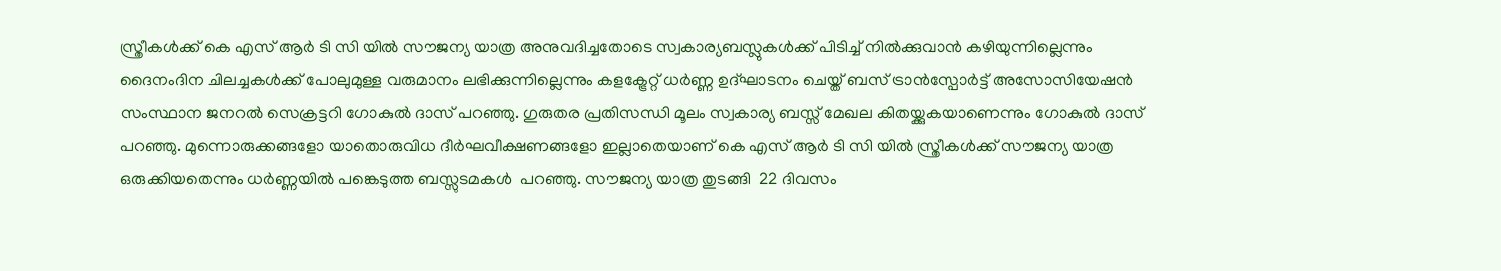സ്ത്രീകൾക്ക് കെ എസ് ആർ ടി സി യിൽ സൗജന്യ യാത്ര അനുവദിച്ചതോടെ സ്വകാര്യബസ്ലുകൾക്ക് പിടിച്ച് നിൽക്കുവാൻ കഴിയുന്നില്ലെന്നും ദൈനംദിന ചിലച്ചകൾക്ക് പോലുമുള്ള വരുമാനം ലഭിക്കുന്നില്ലെന്നും കളക്ട്രേറ്റ് ധർണ്ണ ഉദ്ഘാടനം ചെയ്ത് ബസ് ട്രാൻസ്പോർട്ട് അസോസിയേഷൻ സംസ്ഥാന ജനറൽ സെക്രട്ടറി ഗോകുൽ ദാസ് പറഞ്ഞു. ഗുരുതര പ്രതിസന്ധി മൂലം സ്വകാര്യ ബസ്സ് മേഖല കിതയ്ക്കുകയാണെന്നും ഗോകുൽ ദാസ് പറഞ്ഞു. മുന്നൊരുക്കങ്ങളോ യാതൊരുവിധ ദീർഘവീക്ഷണങ്ങളോ ഇല്ലാതെയാണ് കെ എസ് ആർ ടി സി യിൽ സ്ത്രീകൾക്ക് സൗജന്യ യാത്ര ഒരുക്കിയതെന്നും ധർണ്ണയിൽ പങ്കെടുത്ത ബസ്സുടമകൾ  പറഞ്ഞു. സൗജന്യ യാത്ര തുടങ്ങി  22 ദിവസം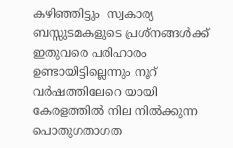കഴിഞ്ഞിട്ടും  സ്വകാര്യ ബസ്സുടമകളുടെ പ്രശ്‌നങ്ങൾക്ക് ഇതുവരെ പരിഹാരം ഉണ്ടായിട്ടില്ലെന്നും നൂറ് വർഷത്തിലേറെ യായി കേരളത്തിൽ നില നിൽക്കുന്ന പൊതുഗതാഗത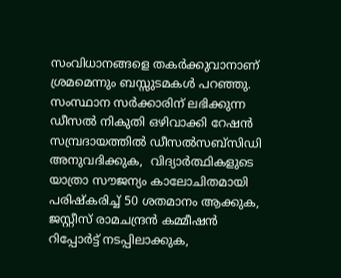സംവിധാനങ്ങളെ തകർക്കുവാനാണ് ശ്രമമെന്നും ബസ്സുടമകൾ പറഞ്ഞു. സംസ്ഥാന സർക്കാരിന് ലഭിക്കുന്ന ഡീസൽ നികുതി ഒഴിവാക്കി റേഷൻ സമ്പ്രദായത്തിൽ ഡീസൽസബ്സിഡി അനുവദിക്കുക,  വിദ്യാർത്ഥികളുടെ യാത്രാ സൗജന്യം കാലോചിതമായി പരിഷ്കരിച്ച് 50 ശതമാനം ആക്കുക, ജസ്റ്റീസ് രാമചന്ദ്രൻ കമ്മീഷൻ റിപ്പോർട്ട് നടപ്പിലാക്കുക,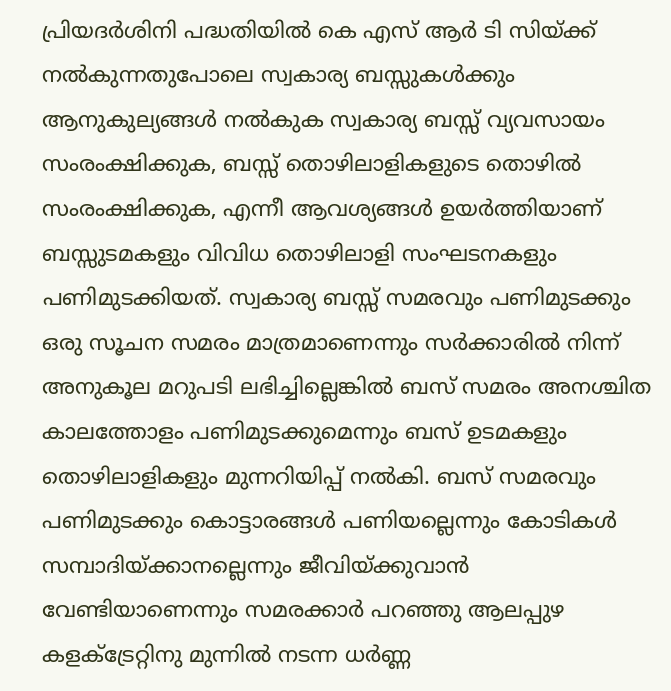പ്രിയദർശിനി പദ്ധതിയിൽ കെ എസ് ആർ ടി സിയ്ക്ക് നൽകുന്നതുപോലെ സ്വകാര്യ ബസ്സുകൾക്കും ആനുകുല്യങ്ങൾ നൽകുക സ്വകാര്യ ബസ്സ് വ്യവസായം സംരംക്ഷിക്കുക, ബസ്സ് തൊഴിലാളികളുടെ തൊഴിൽ സംരംക്ഷിക്കുക, എന്നീ ആവശ്യങ്ങൾ ഉയർത്തിയാണ് ബസ്സുടമകളും വിവിധ തൊഴിലാളി സംഘടനകളും പണിമുടക്കിയത്. സ്വകാര്യ ബസ്സ് സമരവും പണിമുടക്കും ഒരു സൂചന സമരം മാത്രമാണെന്നും സർക്കാരിൽ നിന്ന് അനുകൂല മറുപടി ലഭിച്ചില്ലെങ്കിൽ ബസ് സമരം അനശ്ചിത കാലത്തോളം പണിമുടക്കുമെന്നും ബസ് ഉടമകളും തൊഴിലാളികളും മുന്നറിയിപ്പ് നൽകി. ബസ് സമരവും പണിമുടക്കും കൊട്ടാരങ്ങൾ പണിയല്ലെന്നും കോടികൾ സമ്പാദിയ്ക്കാനല്ലെന്നും ജീവിയ്ക്കുവാൻ വേണ്ടിയാണെന്നും സമരക്കാർ പറഞ്ഞു ആലപ്പുഴ കളക്ട്രേറ്റിനു മുന്നിൽ നടന്ന ധർണ്ണ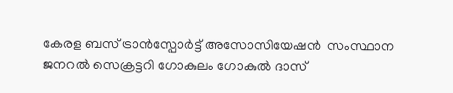കേരള ബസ് ട്രാൻസ്പോർട്ട് അസോസിയേഷൻ  സംസ്ഥാന ജനറൽ സെക്രട്ടറി ഗോകുലം ഗോകുൽ ദാസ്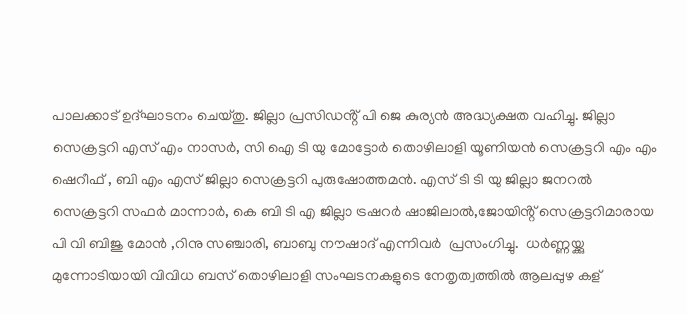പാലക്കാട് ഉദ്‌ഘാടനം ചെയ്തു. ജില്ലാ പ്രസിഡൻ്റ് പി ജെ കുര്യൻ അദ്ധ്യക്ഷത വഹിച്ചു. ജില്ലാ സെക്രട്ടറി എസ് എം നാസർ, സി ഐ ടി യു മോട്ടോർ തൊഴിലാളി യൂണിയൻ സെക്രട്ടറി എം എം ഷെറീഫ് , ബി എം എസ് ജില്ലാ സെക്രട്ടറി പുരുഷോത്തമൻ. എസ് ടി ടി യു ജില്ലാ ജനറൽ സെക്രട്ടറി സഫർ മാന്നാർ, കെ ബി ടി എ ജില്ലാ ട്രഷറർ ഷാജിലാൽ,ജോയിൻ്റ് സെക്രട്ടറിമാരായ പി വി ബിജു മോൻ ,റിനു സഞ്ചാരി, ബാബു നൗഷാദ് എന്നിവർ  പ്രസംഗിച്ചു.  ധർണ്ണയ്ക്കു മുന്നോടിയായി വിവിധ ബസ് തൊഴിലാളി സംഘടനകളുടെ നേതൃത്വത്തിൽ ആലപ്പുഴ കള്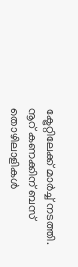ക്ട്രേറ്റിലേക്ക് മാർച്ച് നടത്തി. നൂറ് കണക്കിന് ബസ് തൊഴിലാളികൾ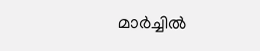മാർച്ചിൽ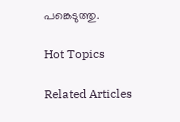പങ്കെടുത്തു.

Hot Topics

Related Articles